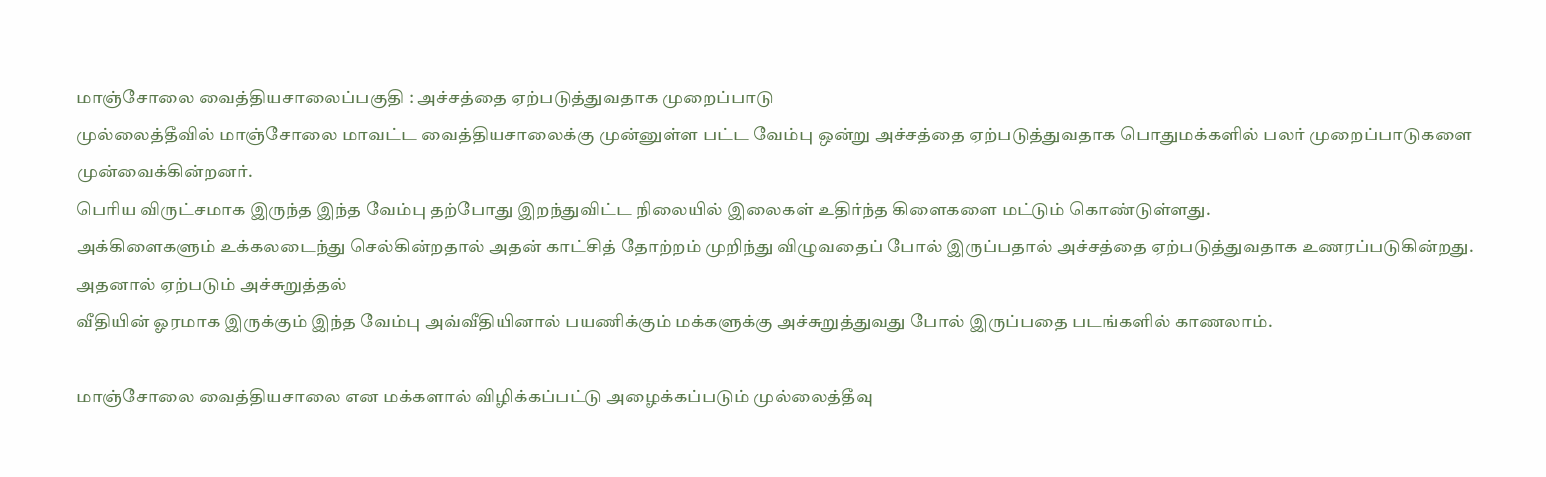மாஞ்சோலை வைத்தியசாலைப்பகுதி : அச்சத்தை ஏற்படுத்துவதாக முறைப்பாடு
முல்லைத்தீவில் மாஞ்சோலை மாவட்ட வைத்தியசாலைக்கு முன்னுள்ள பட்ட வேம்பு ஒன்று அச்சத்தை ஏற்படுத்துவதாக பொதுமக்களில் பலர் முறைப்பாடுகளை முன்வைக்கின்றனர்.
பெரிய விருட்சமாக இருந்த இந்த வேம்பு தற்போது இறந்துவிட்ட நிலையில் இலைகள் உதிர்ந்த கிளைகளை மட்டும் கொண்டுள்ளது.
அக்கிளைகளும் உக்கலடைந்து செல்கின்றதால் அதன் காட்சித் தோற்றம் முறிந்து விழுவதைப் போல் இருப்பதால் அச்சத்தை ஏற்படுத்துவதாக உணரப்படுகின்றது.
அதனால் ஏற்படும் அச்சுறுத்தல்
வீதியின் ஓரமாக இருக்கும் இந்த வேம்பு அவ்வீதியினால் பயணிக்கும் மக்களுக்கு அச்சுறுத்துவது போல் இருப்பதை படங்களில் காணலாம்.

மாஞ்சோலை வைத்தியசாலை என மக்களால் விழிக்கப்பட்டு அழைக்கப்படும் முல்லைத்தீவு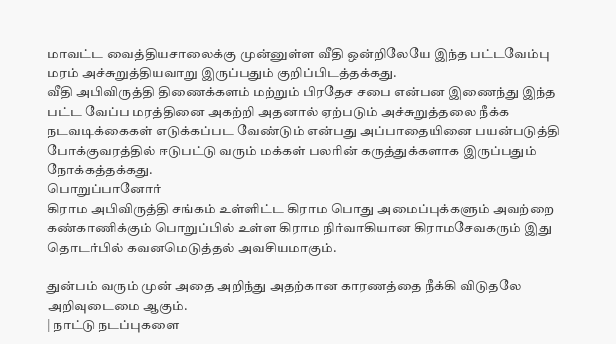மாவட்ட வைத்தியசாலைக்கு முன்னுள்ள வீதி ஒன்றிலேயே இந்த பட்டவேம்பு மரம் அச்சுறுத்தியவாறு இருப்பதும் குறிப்பிடத்தக்கது.
வீதி அபிவிருத்தி திணைக்களம் மற்றும் பிரதேச சபை என்பன இணைந்து இந்த பட்ட வேப்ப மரத்தினை அகற்றி அதனால் ஏற்படும் அச்சுறுத்தலை நீக்க நடவடிக்கைகள் எடுக்கப்பட வேண்டும் என்பது அப்பாதையினை பயன்படுத்தி போக்குவரத்தில் ஈடுபட்டு வரும் மக்கள் பலரின் கருத்துக்களாக இருப்பதும் நோக்கத்தக்கது.
பொறுப்பானோர்
கிராம அபிவிருத்தி சங்கம் உள்ளிட்ட கிராம பொது அமைப்புக்களும் அவற்றை கண்காணிக்கும் பொறுப்பில் உள்ள கிராம நிர்வாகியான கிராமசேவகரும் இது தொடர்பில் கவனமெடுத்தல் அவசியமாகும்.

துன்பம் வரும் முன் அதை அறிந்து அதற்கான காரணத்தை நீக்கி விடுதலே அறிவுடைமை ஆகும்.
| நாட்டு நடப்புகளை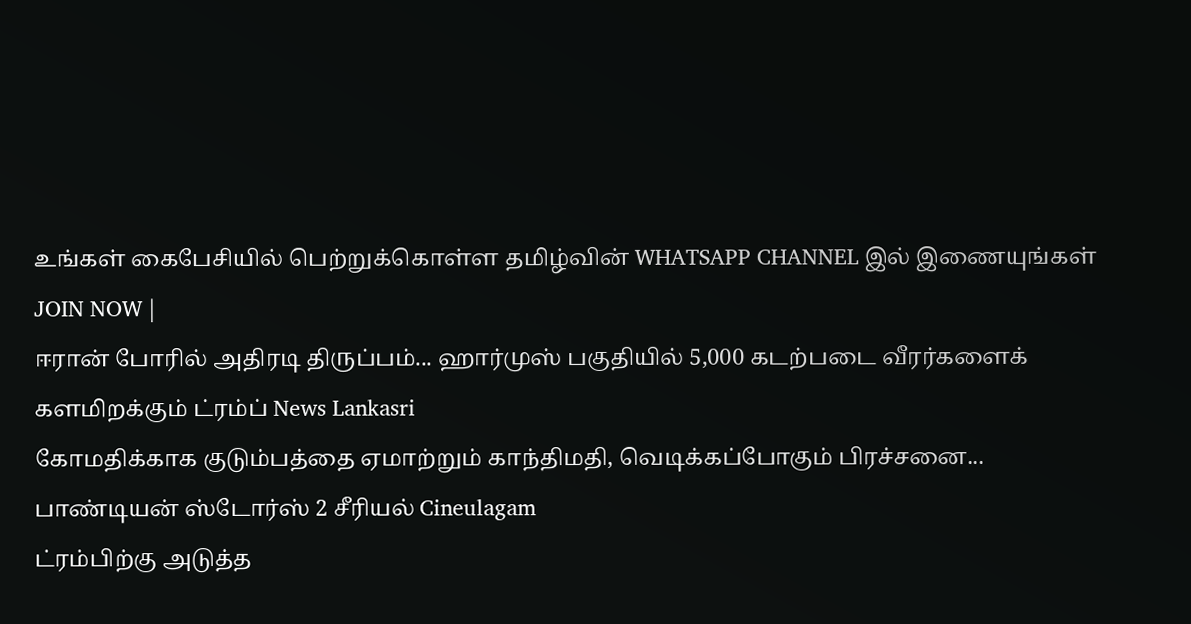உங்கள் கைபேசியில் பெற்றுக்கொள்ள தமிழ்வின் WHATSAPP CHANNEL இல் இணையுங்கள் JOIN NOW |
ஈரான் போரில் அதிரடி திருப்பம்... ஹார்முஸ் பகுதியில் 5,000 கடற்படை வீரர்களைக் களமிறக்கும் ட்ரம்ப் News Lankasri
கோமதிக்காக குடும்பத்தை ஏமாற்றும் காந்திமதி, வெடிக்கப்போகும் பிரச்சனை... பாண்டியன் ஸ்டோர்ஸ் 2 சீரியல் Cineulagam
ட்ரம்பிற்கு அடுத்த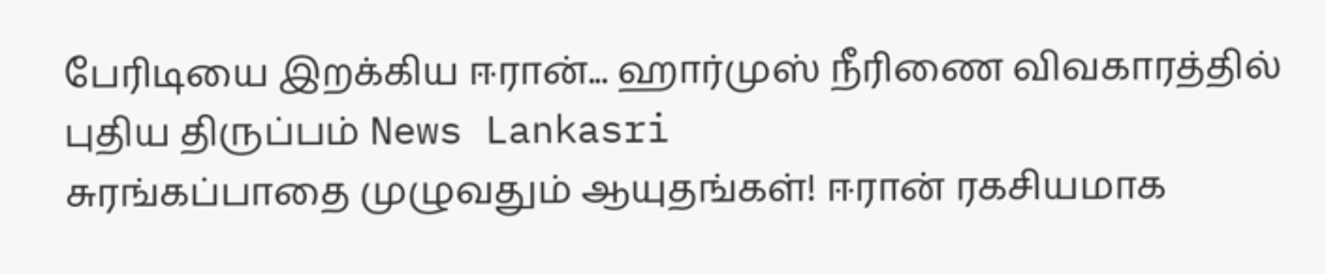பேரிடியை இறக்கிய ஈரான்... ஹார்முஸ் நீரிணை விவகாரத்தில் புதிய திருப்பம் News Lankasri
சுரங்கப்பாதை முழுவதும் ஆயுதங்கள்! ஈரான் ரகசியமாக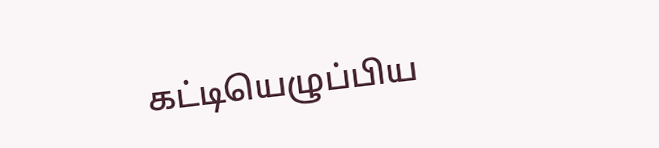கட்டியெழுப்பிய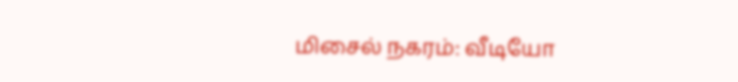மிசைல் நகரம்: வீடியோ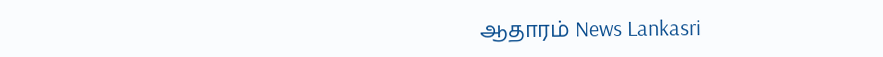ஆதாரம் News Lankasri